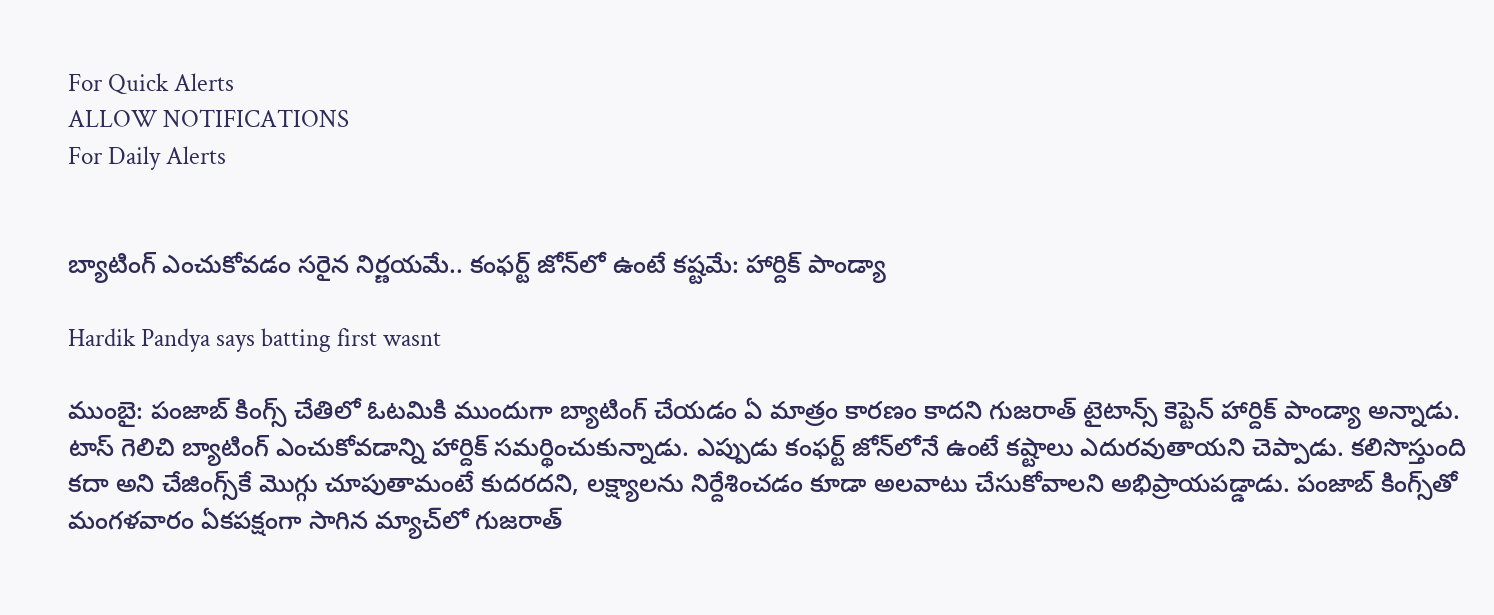For Quick Alerts
ALLOW NOTIFICATIONS
For Daily Alerts


బ్యాటింగ్ ఎంచుకోవడం సరైన నిర్ణయమే.. కంఫర్ట్ జోన్‌లో ఉంటే కష్టమే: హార్దిక్ పాండ్యా

Hardik Pandya says batting first wasnt

ముంబై: పంజాబ్ కింగ్స్ చేతిలో ఓటమికి ముందుగా బ్యాటింగ్ చేయడం ఏ మాత్రం కారణం కాదని గుజరాత్ టైటాన్స్ కెప్టెన్ హార్దిక్ పాండ్యా అన్నాడు. టాస్ గెలిచి బ్యాటింగ్ ఎంచుకోవడాన్ని హార్దిక్ సమర్థించుకున్నాడు. ఎప్పుడు కంఫర్ట్ జోన్‌లోనే ఉంటే కష్టాలు ఎదురవుతాయని చెప్పాడు. కలిసొస్తుంది కదా అని చేజింగ్స్‌కే మొగ్గు చూపుతామంటే కుదరదని, లక్ష్యాలను నిర్దేశించడం కూడా అలవాటు చేసుకోవాలని అభిప్రాయపడ్డాడు. పంజాబ్ కింగ్స్‌తో మంగళవారం ఏకపక్షంగా సాగిన మ్యాచ్‌లో గుజరాత్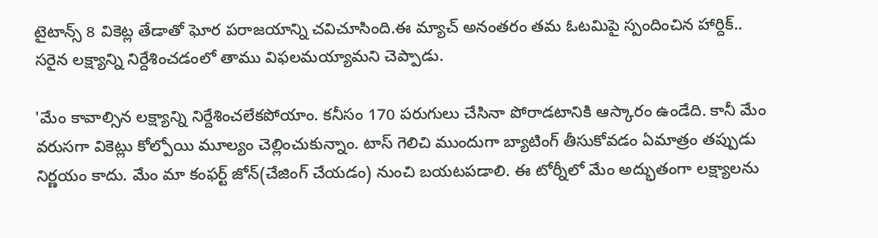టైటాన్స్ 8 వికెట్ల తేడాతో ఘోర పరాజయాన్ని చవిచూసింది.ఈ మ్యాచ్ అనంతరం తమ ఓటమిపై స్పందించిన హార్దిక్.. సరైన లక్ష్యాన్ని నిర్దేశించడంలో తాము విఫలమయ్యామని చెప్పాడు.

'మేం కావాల్సిన లక్ష్యాన్ని నిర్దేశించలేకపోయాం. కనీసం 170 పరుగులు చేసినా పోరాడటానికి ఆస్కారం ఉండేది. కానీ మేం వరుసగా వికెట్లు కోల్పోయి మూల్యం చెల్లించుకున్నాం. టాస్ గెలిచి ముందుగా బ్యాటింగ్ తీసుకోవడం ఏమాత్రం తప్పుడు నిర్ణయం కాదు. మేం మా కంఫర్ట్ జోన్(చేజింగ్ చేయడం) నుంచి బయటపడాలి. ఈ టోర్నీలో మేం అద్భుతంగా లక్ష్యాలను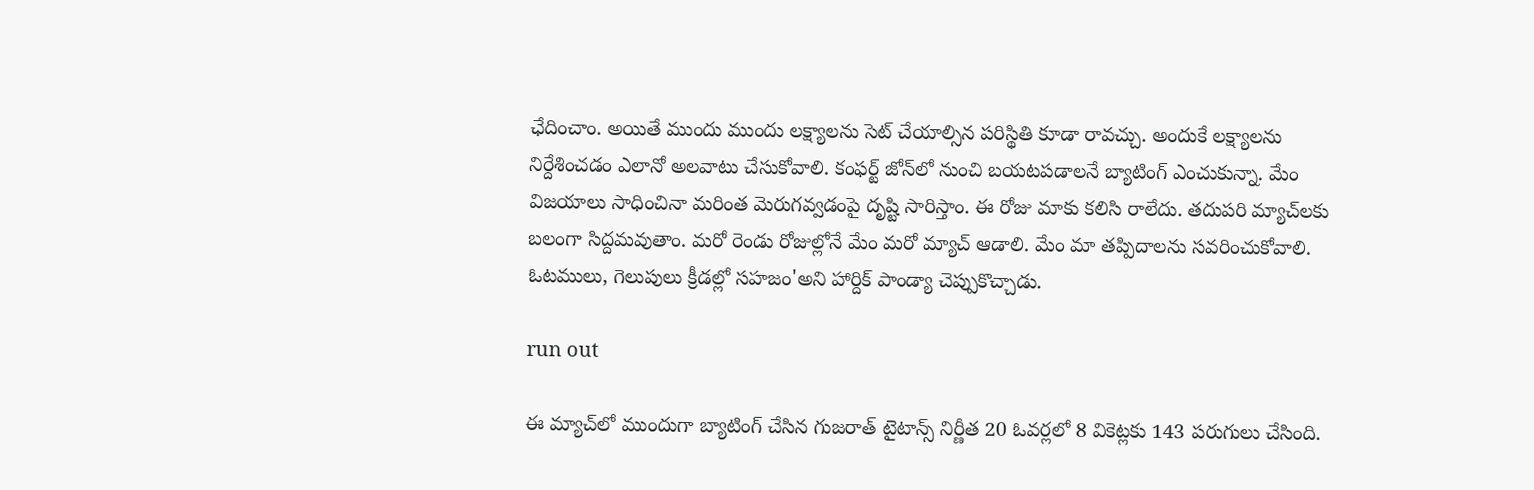ఛేదించాం. అయితే ముందు ముందు లక్ష్యాలను సెట్ చేయాల్సిన పరిస్థితి కూడా రావచ్చు. అందుకే లక్ష్యాలను నిర్దేశించడం ఎలానో అలవాటు చేసుకోవాలి. కంఫర్ట్ జోన్‌లో నుంచి బయటపడాలనే బ్యాటింగ్ ఎంచుకున్నా. మేం విజయాలు సాధించినా మరింత మెరుగవ్వడంపై దృష్టి సారిస్తాం. ఈ రోజు మాకు కలిసి రాలేదు. తదుపరి మ్యాచ్‌లకు బలంగా సిద్దమవుతాం. మరో రెండు రోజుల్లోనే మేం మరో మ్యాచ్ ఆడాలి. మేం మా తప్పిదాలను సవరించుకోవాలి. ఓటములు, గెలుపులు క్రీడల్లో సహజం'అని హార్దిక్ పాండ్యా చెప్పుకొచ్చాడు.

run out

ఈ మ్యాచ్‌లో ముందుగా బ్యాటింగ్ చేసిన గుజరాత్ టైటాన్స్ నిర్ణీత 20 ఓవర్లలో 8 వికెట్లకు 143 పరుగులు చేసింది.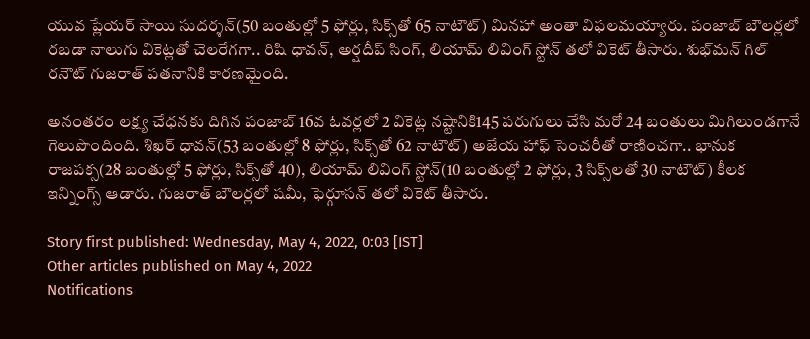యువ ప్లేయర్ సాయి సుదర్శన్(50 బంతుల్లో 5 ఫోర్లు, సిక్స్‌తో 65 నాటౌట్) మినహా అంతా విఫలమయ్యారు. పంజాబ్ బౌలర్లలో రబడా నాలుగు వికెట్లతో చెలరేగగా.. రిషి ధావన్, అర్షదీప్ సింగ్, లియామ్ లివింగ్ స్టోన్ తలో వికెట్ తీసారు. శుభ్‌మన్ గిల్ రనౌట్ గుజరాత్ పతనానికి కారణమైంది.

అనంతరం లక్ష్య చేధనకు దిగిన పంజాబ్ 16వ ఓవర్లలో 2 వికెట్ల నష్టానికి145 పరుగులు చేసి మరో 24 బంతులు మిగిలుండగానే గెలుపొందింది. శిఖర్ ధావన్(53 బంతుల్లో 8 ఫోర్లు, సిక్స్‌తో 62 నాటౌట్) అజేయ హాఫ్ సెంచరీతో రాణించగా.. భానుక రాజపక్స(28 బంతుల్లో 5 ఫోర్లు, సిక్స్‌తో 40), లియామ్ లివింగ్ స్టోన్(10 బంతుల్లో 2 ఫోర్లు, 3 సిక్స్‌లతో 30 నాటౌట్) కీలక ఇన్నింగ్స్ ఆడారు. గుజరాత్ బౌలర్లలో షమీ, ఫెర్గూసన్ తలో వికెట్ తీసారు.

Story first published: Wednesday, May 4, 2022, 0:03 [IST]
Other articles published on May 4, 2022
Notifications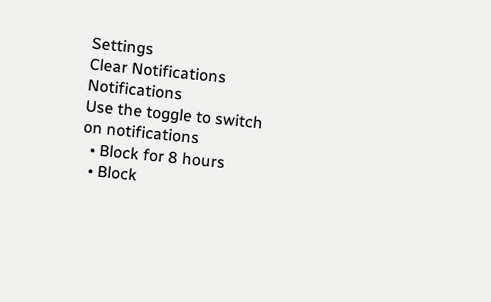Settings
Clear Notifications
Notifications
Use the toggle to switch on notifications
  • Block for 8 hours
  • Block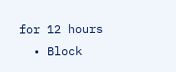for 12 hours
  • Block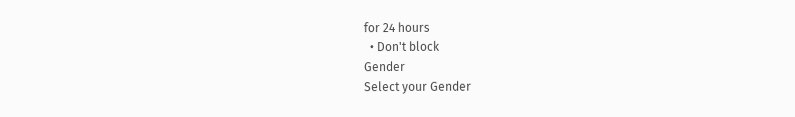for 24 hours
  • Don't block
Gender
Select your Gender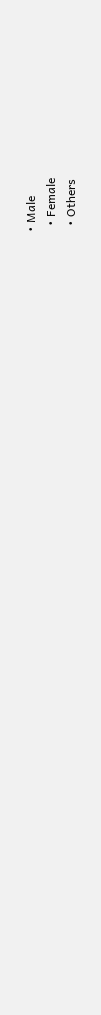• Male
  • Female
  • Others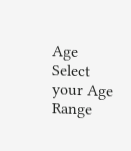Age
Select your Age Range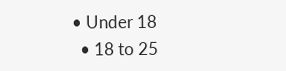• Under 18
  • 18 to 25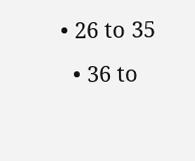• 26 to 35
  • 36 to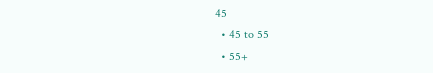45
  • 45 to 55
  • 55+